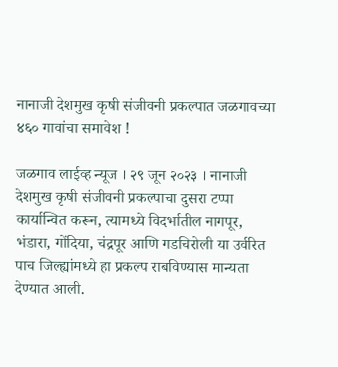नानाजी देशमुख कृषी संजीवनी प्रकल्पात जळगावच्या ४६० गावांचा समावेश !

जळगाव लाईव्ह न्यूज । २९ जून २०२३ । नानाजी देशमुख कृषी संजीवनी प्रकल्पाचा दुसरा टप्पा कार्यान्वित करून, त्यामध्ये विदर्भातील नागपूर, भंडारा, गोंदिया, चंद्रपूर आणि गडचिरोली या उर्वरित पाच जिल्ह्यांमध्ये हा प्रकल्प राबविण्यास मान्यता देण्यात आली.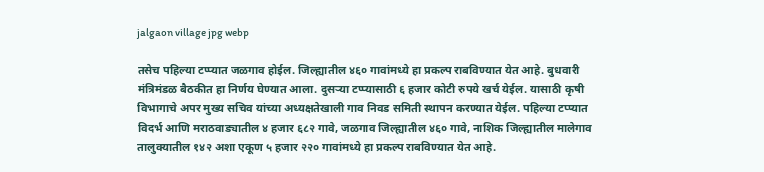jalgaon village jpg webp

तसेच पहिल्या टप्प्यात जळगाव होईल. जिल्ह्यातील ४६० गावांमध्ये हा प्रकल्प राबविण्यात येत आहे. बुधवारी मंत्रिमंडळ बैठकीत हा निर्णय घेण्यात आला. दुसऱ्या टप्प्यासाठी ६ हजार कोटी रुपये खर्च येईल. यासाठी कृषी विभागाचे अपर मुख्य सचिव यांच्या अध्यक्षतेखाली गाव निवड समिती स्थापन करण्यात येईल. पहिल्या टप्प्यात विदर्भ आणि मराठवाड्यातील ४ हजार ६८२ गावे, जळगाव जिल्ह्यातील ४६० गावे, नाशिक जिल्ह्यातील मालेगाव तालुक्यातील १४२ अशा एकूण ५ हजार २२० गावांमध्ये हा प्रकल्प राबविण्यात येत आहे.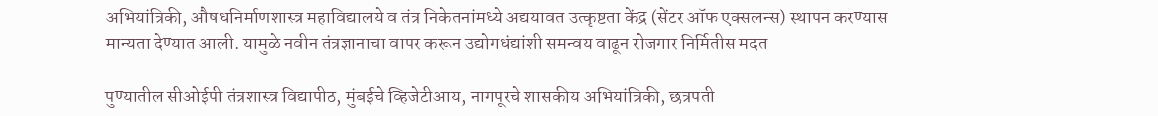अभियांत्रिकी, औषधनिर्माणशास्त्र महाविद्यालये व तंत्र निकेतनांमध्ये अद्ययावत उत्कृष्टता केंद्र (सेंटर ऑफ एक्सलन्स) स्थापन करण्यास मान्यता देण्यात आली. यामुळे नवीन तंत्रज्ञानाचा वापर करून उद्योगधंद्यांशी समन्वय वाढून रोजगार निर्मितीस मदत

पुण्यातील सीओईपी तंत्रशास्त्र विद्यापीठ, मुंबईचे व्हिजेटीआय, नागपूरचे शासकीय अभियांत्रिकी, छत्रपती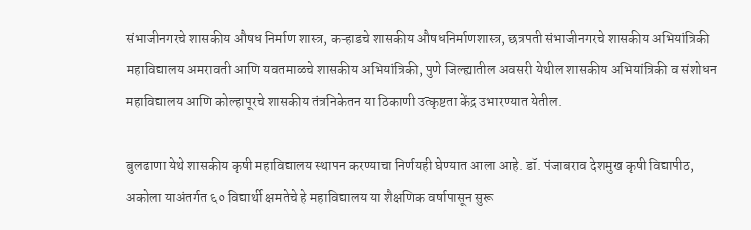संभाजीनगरचे शासकीय औषध निर्माण शास्त्र, कऱ्हाडचे शासकीय औषधनिर्माणशास्त्र, छत्रपती संभाजीनगरचे शासकीय अभियांत्रिकी महाविद्यालय अमरावती आणि यवतमाळचे शासकीय अभियांत्रिकी, पुणे जिल्ह्यातील अवसरी येथील शासकीय अभियांत्रिकी व संशोधन महाविद्यालय आणि कोल्हापूरचे शासकीय तंत्रनिकेतन या ठिकाणी उत्कृष्टता केंद्र उभारण्यात येतील.

बुलढाणा येथे शासकीय कृषी महाविद्यालय स्थापन करण्याचा निर्णयही घेण्यात आला आहे. डॉ. पंजाबराव देशमुख कृषी विद्यापीठ, अकोला याअंतर्गत ६० विद्यार्थी क्षमतेचे हे महाविद्यालय या शैक्षणिक वर्षापासून सुरू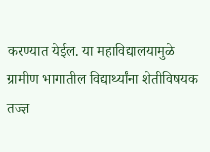करण्यात येईल. या महाविद्यालयामुळे ग्रामीण भागातील विद्यार्थ्यांना शेतीविषयक तज्ज्ञ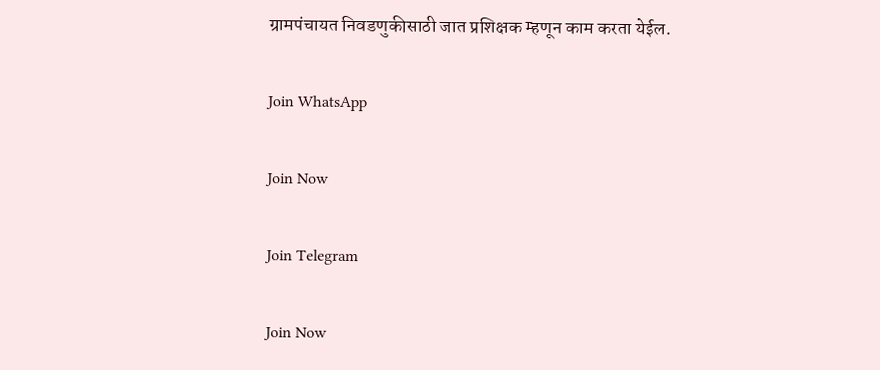ग्रामपंचायत निवडणुकीसाठी जात प्रशिक्षक म्हणून काम करता येईल.

Join WhatsApp

Join Now

Join Telegram

Join Now